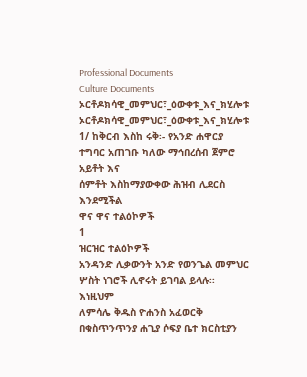Professional Documents
Culture Documents
ኦርቶዶክሳዊ_መምህር፣_ዕውቀቱ_እና_ክሂሎቱ
ኦርቶዶክሳዊ_መምህር፣_ዕውቀቱ_እና_ክሂሎቱ
1/ ከቅርብ እስከ ሩቅ፡- የአንድ ሐዋርያ ተግባር አጠገቡ ካለው ማኅበረሰብ ጀምሮ አይቶት እና
ሰምቶት እስከማያውቀው ሕዝብ ሊደርስ እንደሚችል
ዋና ዋና ተልዕኮዎች
1
ዝርዝር ተልዕኮዎች
አንዳንድ ሊቃውንት አንድ የወንጌል መምህር ሦስት ነገሮች ሊኖሩት ይገባል ይላሉ፡፡ እነዚህም
ለምሳሌ ቅዱስ ዮሐንስ አፈወርቅ በቁስጥንጥንያ ሐጊያ ሶፍያ ቤተ ክርስቲያን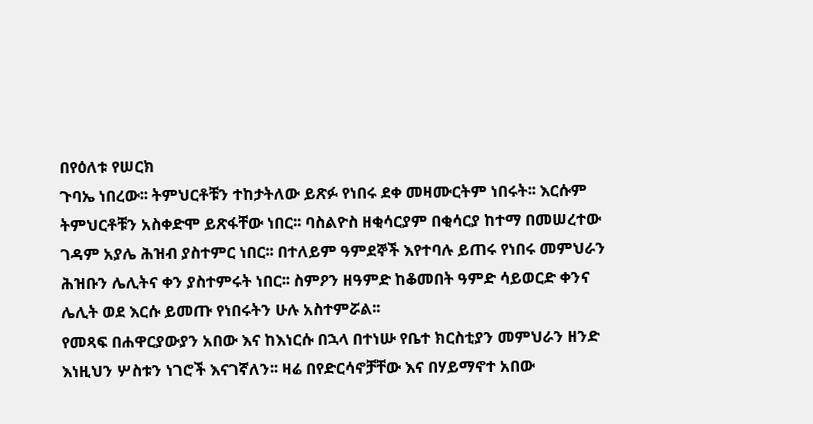በየዕለቱ የሠርክ
ጉባኤ ነበረው፡፡ ትምህርቶቹን ተከታትለው ይጽፉ የነበሩ ደቀ መዛሙርትም ነበሩት፡፡ እርሱም
ትምህርቶቹን አስቀድሞ ይጽፋቸው ነበር፡፡ ባስልዮስ ዘቂሳርያም በቂሳርያ ከተማ በመሠረተው
ገዳም አያሌ ሕዝብ ያስተምር ነበር፡፡ በተለይም ዓምደኞች እየተባሉ ይጠሩ የነበሩ መምህራን
ሕዝቡን ሌሊትና ቀን ያስተምሩት ነበር፡፡ ስምዖን ዘዓምድ ከቆመበት ዓምድ ሳይወርድ ቀንና
ሌሊት ወደ እርሱ ይመጡ የነበሩትን ሁሉ አስተምሯል፡፡
የመጻፍ በሐዋርያውያን አበው እና ከእነርሱ በኋላ በተነሡ የቤተ ክርስቲያን መምህራን ዘንድ
እነዚህን ሦስቱን ነገሮች እናገኛለን፡፡ ዛሬ በየድርሳኖቻቸው እና በሃይማኖተ አበው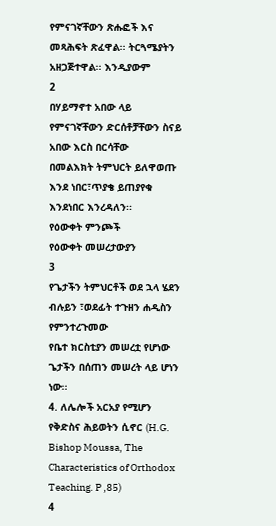የምናገኛቸውን ጽሑፎች እና መጻሕፍት ጽፈዋል፡፡ ትርጓሜያትን አዘጋጅተዋል፡፡ እንዲያውም
2
በሃይማኖተ አበው ላይ የምናገኛቸውን ድርሰቶቻቸውን ስናይ አበው እርስ በርሳቸው
በመልእክት ትምህርት ይለዋወጡ እንደ ነበር፣ጥያቄ ይጠያየቁ እንደነበር እንረዳለን፡፡
የዕውቀት ምንጮች
የዕውቀት መሠረታውያን
3
የጌታችን ትምህርቶች ወደ ኋላ ሄደን ብሉይን ፣ወደፊት ተጉዘን ሐዲስን የምንተረጉመው
የቤተ ክርስቲያን መሠረቷ የሆነው ጌታችን በሰጠን መሠረት ላይ ሆነን ነው፡፡
4. ለሌሎች አርአያ የሚሆን የቅድስና ሕይወትን ሲኖር (H.G. Bishop Moussa, The
Characteristics of Orthodox Teaching. P ,85)
4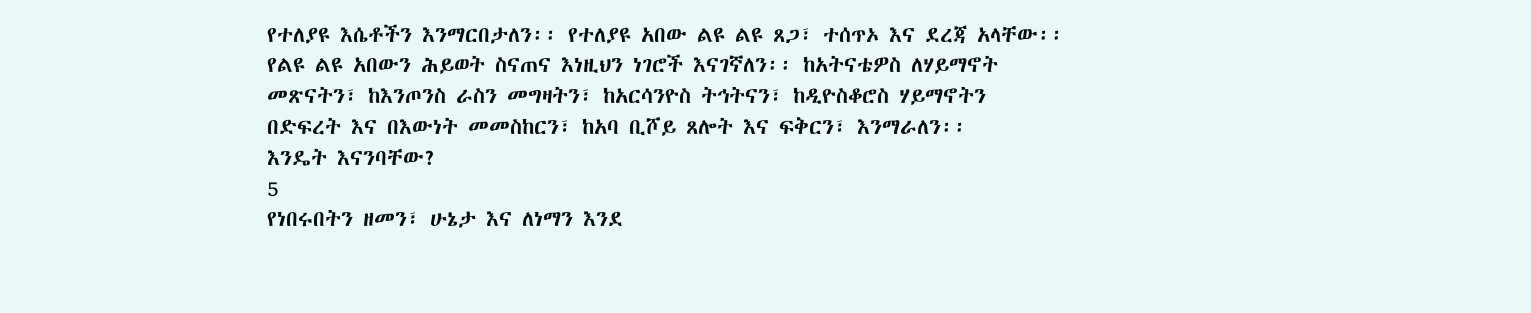የተለያዩ እሴቶችን እንማርበታለን፡፡ የተለያዩ አበው ልዩ ልዩ ጸጋ፣ ተሰጥኦ እና ደረጃ አላቸው፡፡
የልዩ ልዩ አበውን ሕይወት ስናጠና እነዚህን ነገሮች እናገኛለን፡፡ ከአትናቴዎስ ለሃይማኖት
መጽናትን፣ ከእንጦንስ ራስን መግዛትን፣ ከአርሳንዮስ ትኅትናን፣ ከዲዮስቆሮስ ሃይማኖትን
በድፍረት እና በእውነት መመስከርን፣ ከአባ ቢሾይ ጸሎት እና ፍቅርን፣ እንማራለን፡፡
እንዴት እናንባቸው?
5
የነበሩበትን ዘመን፣ ሁኔታ እና ለነማን እንደ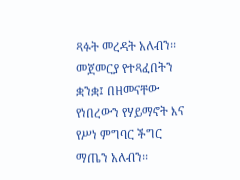ጻፉት መረዳት አለብን፡፡ መጀመርያ የተጻፈበትን
ቋንቋ፤ በዘመናቸው የነበረውን የሃይማኖት እና የሥነ ምግባር ችግር ማጤን አለብን፡፡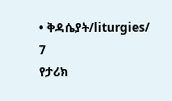• ቅዳሴያት/liturgies/
7
የታሪክ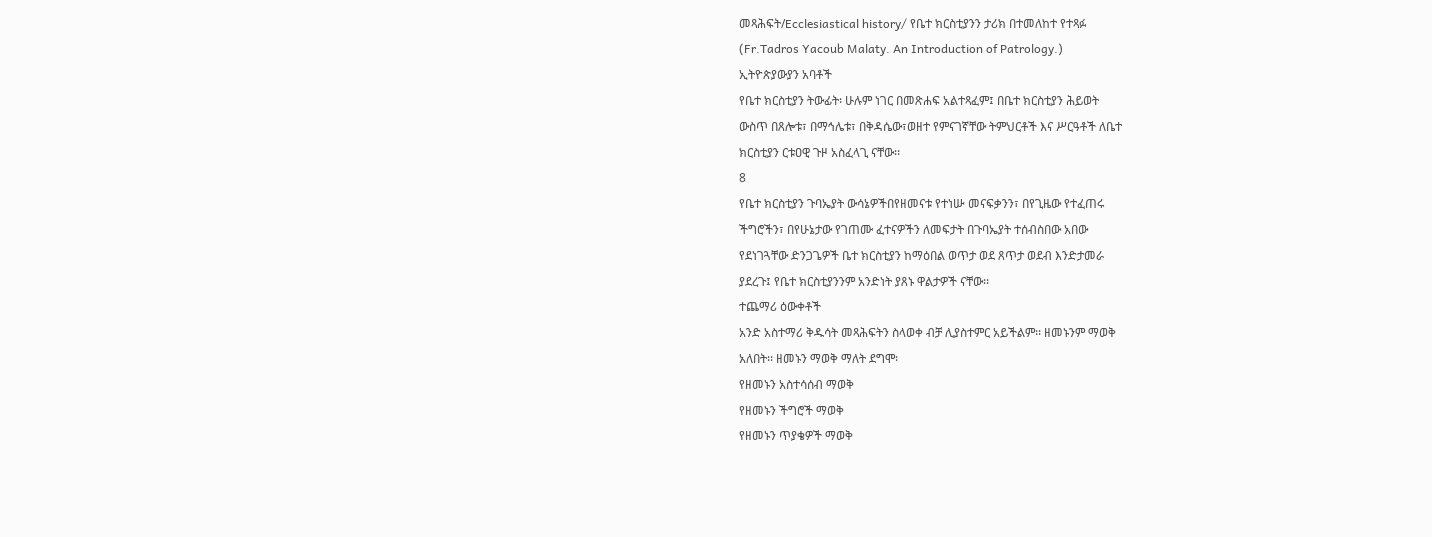መጻሕፍት/Ecclesiastical history/ የቤተ ክርስቲያንን ታሪክ በተመለከተ የተጻፉ
(Fr.Tadros Yacoub Malaty. An Introduction of Patrology.)
ኢትዮጵያውያን አባቶች
የቤተ ክርስቲያን ትውፊት፡ ሁሉም ነገር በመጽሐፍ አልተጻፈም፤ በቤተ ክርስቲያን ሕይወት
ውስጥ በጸሎቱ፣ በማኅሌቱ፣ በቅዳሴው፣ወዘተ የምናገኛቸው ትምህርቶች እና ሥርዓቶች ለቤተ
ክርስቲያን ርቱዐዊ ጉዞ አስፈላጊ ናቸው፡፡
8
የቤተ ክርስቲያን ጉባኤያት ውሳኔዎችበየዘመናቱ የተነሡ መናፍቃንን፣ በየጊዜው የተፈጠሩ
ችግሮችን፣ በየሁኔታው የገጠሙ ፈተናዎችን ለመፍታት በጉባኤያት ተሰብስበው አበው
የደነገጓቸው ድንጋጌዎች ቤተ ክርስቲያን ከማዕበል ወጥታ ወደ ጸጥታ ወደብ እንድታመራ
ያደረጉ፤ የቤተ ክርስቲያንንም አንድነት ያጸኑ ዋልታዎች ናቸው፡፡
ተጨማሪ ዕውቀቶች
አንድ አስተማሪ ቅዱሳት መጻሕፍትን ስላወቀ ብቻ ሊያስተምር አይችልም፡፡ ዘመኑንም ማወቅ
አለበት፡፡ ዘመኑን ማወቅ ማለት ደግሞ፡
የዘመኑን አስተሳሰብ ማወቅ
የዘመኑን ችግሮች ማወቅ
የዘመኑን ጥያቄዎች ማወቅ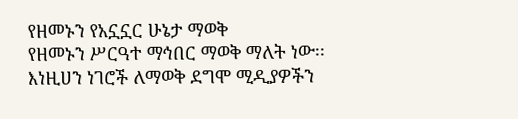የዘመኑን የአኗኗር ሁኔታ ማወቅ
የዘመኑን ሥርዓተ ማኅበር ማወቅ ማለት ነው፡፡
እነዚሀን ነገሮች ለማወቅ ደግሞ ሚዲያዎችን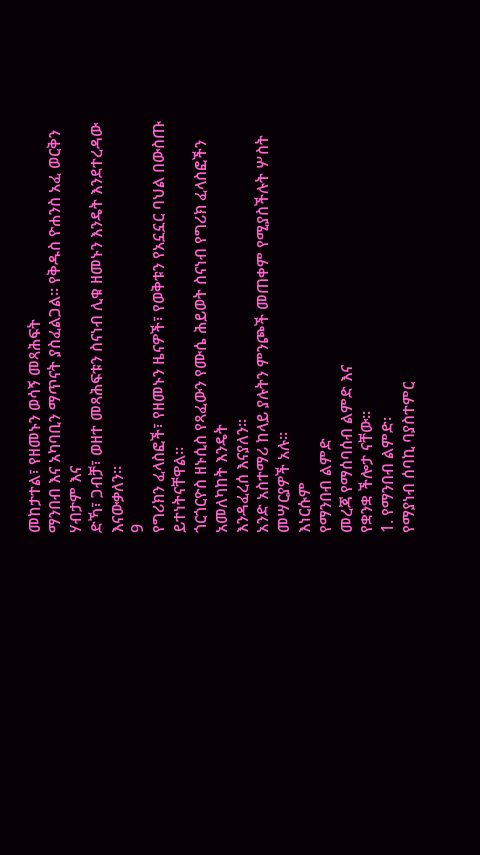መከታተል፣ የዘመኑን ወሳኝ መጻሕፍት
ማንበብ እና አካባቢን ማጥናት ያስፈልጋል፡፡ የቅዱስ ዮሐንስ አፈ ወርቅን ሃብታም እና
ድኻ፣ ጋብቻ፣ ወዘተ መጻሕፍቱን ስናነብ ሊቁ ዘመኑን እንዴት እንደተረዳው እናውቃለን፡፡
9
የግሪክን ፈላስፎች፣ የዘመኑን ዜናዎች፣ የወቅቱን የአኗኗር ባህል በውስጡ ይተነትናቸዋል፡፡
ጎርጎርዮስ ዘኑሲስ የጻፈውን የሙሴ ሕይወት ስናነብ የግሪክ ፈላስፎችን አመለካከት እንዴት
እንዳፈረሰ እናያለን፡፡
አንድ አስተማሪ ከላይ ያሉትን ምንጮች መጠቀም የሚያስችሉት ሦስት መሣርያዎች አሉ፡፡
እነርሱም
የማንበብ ልምድ
መረጃ የማሰባሰብ ልምድ እና
የቋንቋ ችሎታ ናቸው፡፡
1. የማንበብ ልምድ፡
የማያነብ ሰባኪ ባያስተምር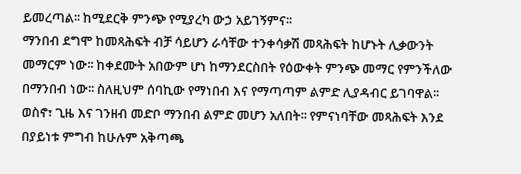ይመረጣል፡፡ ከሚደርቅ ምንጭ የሚያረካ ውኃ አይገኝምና፡፡
ማንበብ ደግሞ ከመጻሕፍት ብቻ ሳይሆን ራሳቸው ተንቀሳቃሽ መጻሕፍት ከሆኑት ሊቃውንት
መማርም ነው፡፡ ከቀደሙት አበውም ሆነ ከማንደርስበት የዕውቀት ምንጭ መማር የምንችለው
በማንበብ ነው፡፡ ስለዚህም ሰባኪው የማነበብ እና የማጣጣም ልምድ ሊያዳብር ይገባዋል፡፡
ወስኖ፣ ጊዜ እና ገንዘብ መድቦ ማንበብ ልምድ መሆን አለበት፡፡ የምናነባቸው መጻሕፍት እንደ
በያይነቱ ምግብ ከሁሉም አቅጣጫ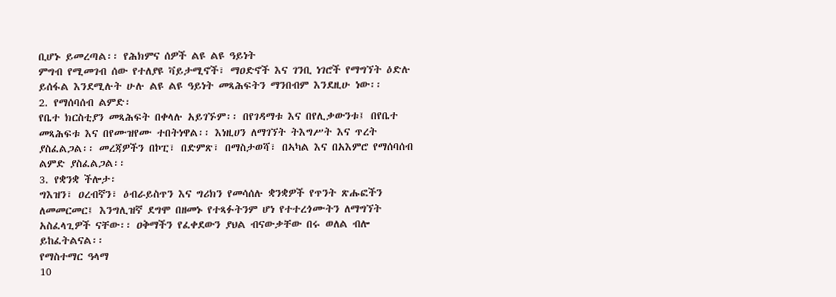ቢሆኑ ይመረጣል፡፡ የሕክምና ሰዎች ልዩ ልዩ ዓይነት
ምግብ የሚመገብ ሰው የተለያዩ ቫይታሚኖች፣ ማዐድኖች እና ገንቢ ነገሮች የማግኘት ዕድሉ
ይሰፋል እንደሚሉት ሁሉ ልዩ ልዩ ዓይነት መጻሕፍትን ማንበብም እንደዚሁ ነው፡፡
2. የማሰባሰብ ልምድ፡
የቤተ ክርስቲያን መጻሕፍት በቀላሉ አይገኙም፡፡ በየገዳማቱ እና በየሊቃውንቱ፤ በየቤተ
መጻሕፍቱ እና በየሙዝየሙ ተበትነዋል፡፡ እነዚሀን ለማገኘት ትእግሥት እና ጥረት
ያስፈልጋል፡፡ መረጃዎችን በኮፒ፣ በድምጽ፣ በማስታወሻ፣ በኣካል እና በአእምሮ የማሰባሰብ
ልምድ ያስፈልጋል፡፡
3. የቋንቋ ችሎታ፡
ግእዝን፣ ዐረብኛን፣ ዕብራይስጥን እና ግሪክን የመሳሰሉ ቋንቋዎች የጥንት ጽሑፎችን
ለመመርመር፤ እንግሊዝኛ ደግሞ በዘመኑ የተጻፉትንም ሆነ የተተረጎሙትን ለማግኘት
አስፈላጊዎች ናቸው፡፡ ዐቅማችን የፈቀደውን ያህል ብናውቃቸው በሩ ወለል ብሎ
ይከፈትልናል፡፡
የማስተማር ዓላማ
10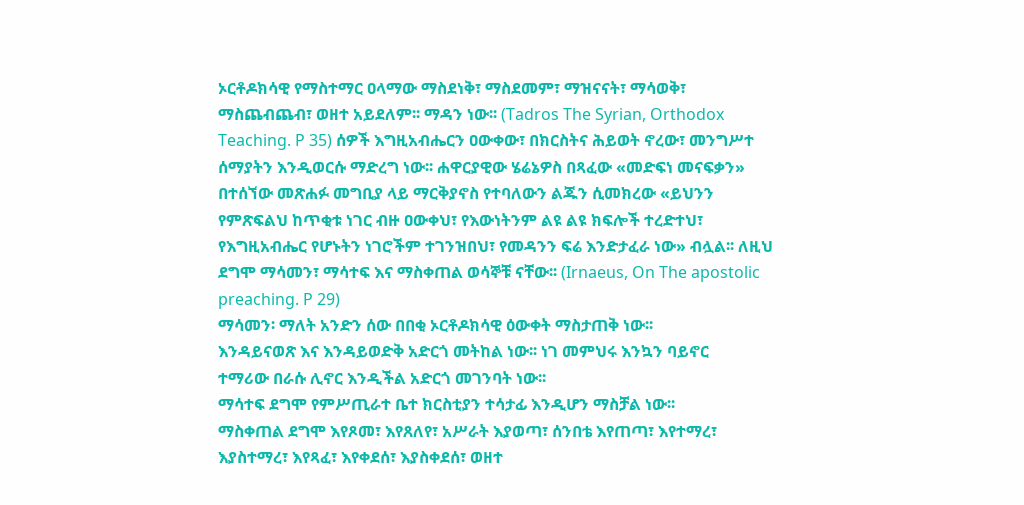ኦርቶዶክሳዊ የማስተማር ዐላማው ማስደነቅ፣ ማስደመም፣ ማዝናናት፣ ማሳወቅ፣
ማስጨብጨብ፣ ወዘተ አይደለም፡፡ ማዳን ነው፡፡ (Tadros The Syrian, Orthodox
Teaching. P 35) ሰዎች እግዚአብሔርን ዐውቀው፣ በክርስትና ሕይወት ኖረው፣ መንግሥተ
ሰማያትን እንዲወርሱ ማድረግ ነው፡፡ ሐዋርያዊው ሄሬኔዎስ በጻፈው «መድፍነ መናፍቃን»
በተሰኘው መጽሐፉ መግቢያ ላይ ማርቅያኖስ የተባለውን ልጁን ሲመክረው «ይህንን
የምጽፍልህ ከጥቂቱ ነገር ብዙ ዐውቀህ፣ የእውነትንም ልዩ ልዩ ክፍሎች ተረድተህ፣
የእግዚአብሔር የሆኑትን ነገሮችም ተገንዝበህ፣ የመዳንን ፍሬ እንድታፈራ ነው» ብሏል፡፡ ለዚህ
ደግሞ ማሳመን፣ ማሳተፍ እና ማስቀጠል ወሳኞቹ ናቸው፡፡ (Irnaeus, On The apostolic
preaching. P 29)
ማሳመን፡ ማለት አንድን ሰው በበቂ ኦርቶዶክሳዊ ዕውቀት ማስታጠቅ ነው፡፡
እንዳይናወጽ እና እንዳይወድቅ አድርጎ መትከል ነው፡፡ ነገ መምህሩ እንኳን ባይኖር
ተማሪው በራሱ ሊኖር እንዲችል አድርጎ መገንባት ነው፡፡
ማሳተፍ ደግሞ የምሥጢራተ ቤተ ክርስቲያን ተሳታፊ እንዲሆን ማስቻል ነው፡፡
ማስቀጠል ደግሞ እየጾመ፣ እየጸለየ፣ አሥራት እያወጣ፣ ሰንበቴ እየጠጣ፣ እየተማረ፣
እያስተማረ፣ እየጻፈ፣ እየቀደሰ፣ እያስቀደሰ፣ ወዘተ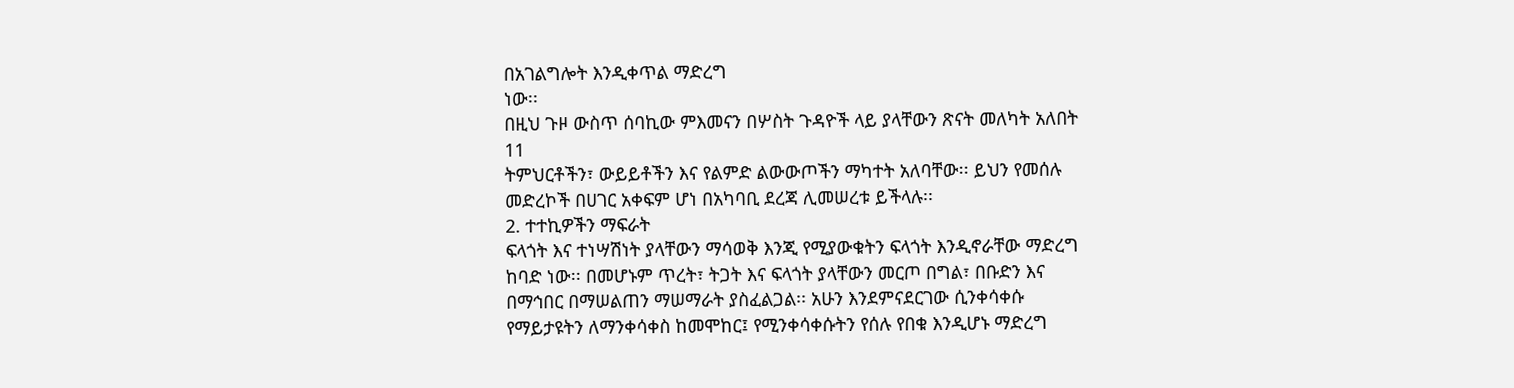በአገልግሎት እንዲቀጥል ማድረግ
ነው፡፡
በዚህ ጉዞ ውስጥ ሰባኪው ምእመናን በሦስት ጉዳዮች ላይ ያላቸውን ጽናት መለካት አለበት
11
ትምህርቶችን፣ ውይይቶችን እና የልምድ ልውውጦችን ማካተት አለባቸው፡፡ ይህን የመሰሉ
መድረኮች በሀገር አቀፍም ሆነ በአካባቢ ደረጃ ሊመሠረቱ ይችላሉ፡፡
2. ተተኪዎችን ማፍራት
ፍላጎት እና ተነሣሽነት ያላቸውን ማሳወቅ እንጂ የሚያውቁትን ፍላጎት እንዲኖራቸው ማድረግ
ከባድ ነው፡፡ በመሆኑም ጥረት፣ ትጋት እና ፍላጎት ያላቸውን መርጦ በግል፣ በቡድን እና
በማኅበር በማሠልጠን ማሠማራት ያስፈልጋል፡፡ አሁን እንደምናደርገው ሲንቀሳቀሱ
የማይታዩትን ለማንቀሳቀስ ከመሞከር፤ የሚንቀሳቀሱትን የሰሉ የበቁ እንዲሆኑ ማድረግ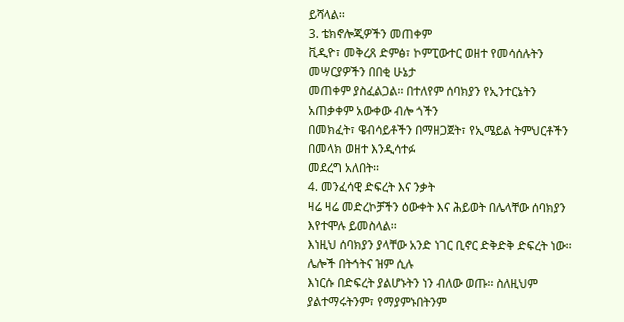ይሻላል፡፡
3. ቴክኖሎጂዎችን መጠቀም
ቪዲዮ፣ መቅረጸ ድምፅ፣ ኮምፒውተር ወዘተ የመሳሰሉትን መሣርያዎችን በበቂ ሁኔታ
መጠቀም ያስፈልጋል፡፡ በተለየም ሰባክያን የኢንተርኔትን አጠቃቀም አውቀው ብሎ ጎችን
በመክፈት፣ ዌብሳይቶችን በማዘጋጀት፣ የኢሜይል ትምህርቶችን በመላክ ወዘተ እንዲሳተፉ
መደረግ አለበት፡፡
4. መንፈሳዊ ድፍረት እና ንቃት
ዛሬ ዛሬ መድረኮቻችን ዕውቀት እና ሕይወት በሌላቸው ሰባክያን እየተሞሉ ይመስላል፡፡
እነዚህ ሰባክያን ያላቸው አንድ ነገር ቢኖር ድቅድቅ ድፍረት ነው፡፡ ሌሎች በትኅትና ዝም ሲሉ
እነርሱ በድፍረት ያልሆኑትን ነን ብለው ወጡ፡፡ ስለዚህም ያልተማሩትንም፣ የማያምኑበትንም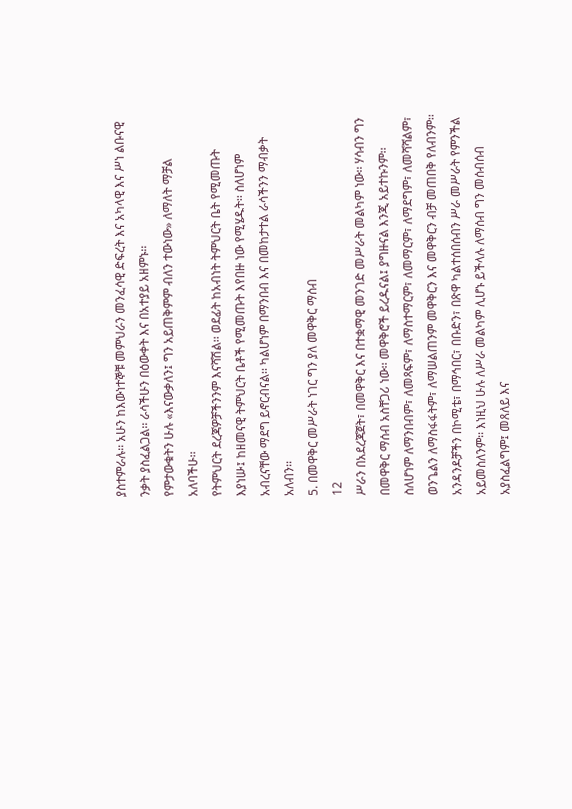ያስተምራሉ፡፡ አሁን ከእውነተኞቹ መምህራን መንፈሳዊ ድፍረት እና አካላዊ እና ሥነ ልቡናዊ
ንቃት ያስፈልጋል፡፡ ራሳችሁን በዕውቀት እና በአተያይ አዘምኑ፡፡
የምታውቁትን ሁሉ «እናውቃለን፤ ግን አይጠቅምም ብለን ተውነው» ለማለት ማቻል
አለባችሁ፡፡
የትምህርት ደረጃዎቻችንንም እናሻሽል፡፡ ወደፊት ከአብነት ትምህርት ቤት የሚመጡት
እያነሡ፤ ከዘመናዊ ትምህርት ቤቶች የሚመጡት እየበዙ ነው የሚሄዱት፡፡ ስለሆነም
አብረናቸው ማደግ ይኖርብናል፡፡ ካልሆነም በማንበብ እና በመከታተል ራሳችንን ማብቃት
አለብን፡፡
5. በመዋቅር መሥራት ነገር ግን ያለ መዋቅር ማሰብ
12
ሥራን በአደረጃጀት፣ በመዋቅር እና በተቋማዊ መንገድ መሥራት መልካም ነው፡፡ ሃሳብን ግን
በመዋቅር ማሰብ አስቸጋሪ ነው፡፡ መዋቅሮች ይረዱናል፤ ያግዙናል እንጂ አይተኩንም፡፡
ስለሆነም ለማንበብም፣ ለመጻፍም፣ ለማስተማርም፣ ለመማርም፣ ለማደግም፣ ለመሻሻልም፣
ወንጌልን ለማስፋፋትም፣ ለማሠልጠንም መዋቅርን እና መዋቅርን ብቻ መጠበቅ የለብንም፡፡
አንዳንዶቻችን በኮሚቴ፣ በማኅበር፣ በቡድን፣ በጽዋ ካልተሰበሰብን ሥራ መሥራት የምንችል
አይመስለንም፡፡ እነዚህ ሁሉ ለሥራ መልካም ሊሆኑ ይችላሉ ለማሰብ ግን መሰብሰብ
አያስፈልግም፤ መጸለይ እና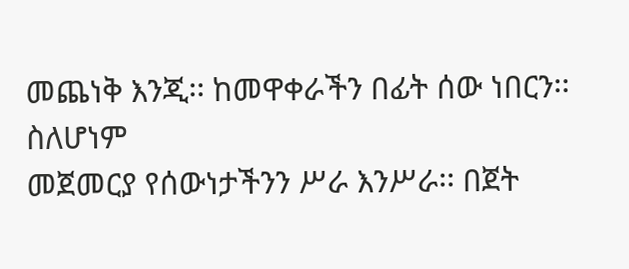መጨነቅ እንጂ፡፡ ከመዋቀራችን በፊት ሰው ነበርን፡፡ ስለሆነም
መጀመርያ የሰውነታችንን ሥራ እንሥራ፡፡ በጀት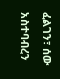ፈልገን፣ ሰው አስተባብረን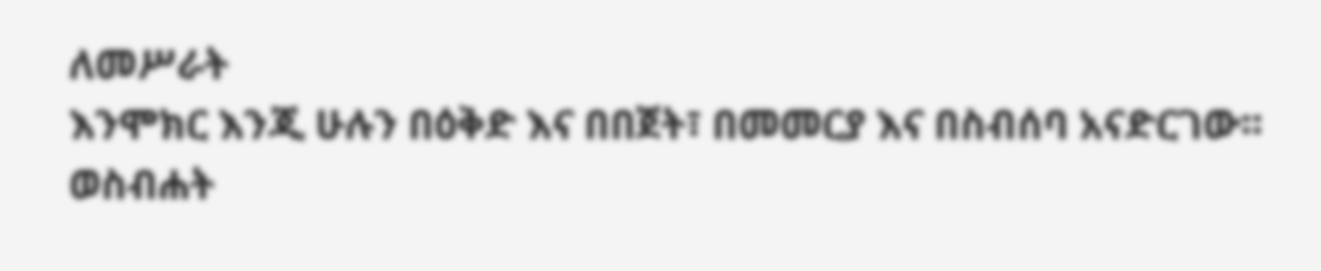ለመሥራት
እንሞክር እንጂ ሁሉን በዕቅድ እና በበጀት፣ በመመርያ እና በስብሰባ አናድርገው፡፡
ወስብሐት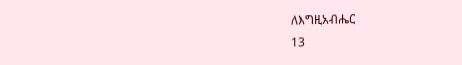ለእግዚአብሔር
13